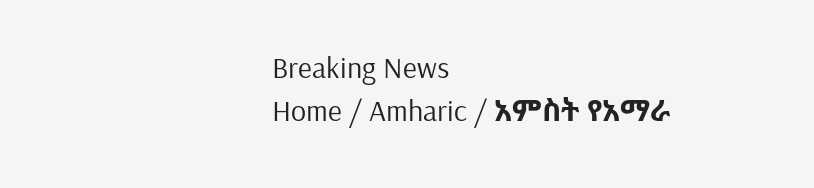Breaking News
Home / Amharic / አምስት የአማራ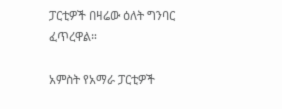ፓርቲዎች በዛሬው ዕለት ግንባር ፈጥረዋል።

አምስት የአማራ ፓርቲዎች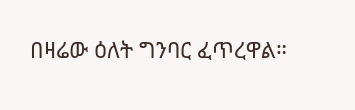በዛሬው ዕለት ግንባር ፈጥረዋል።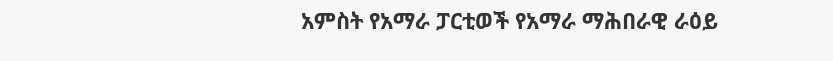አምስት የአማራ ፓርቲወች የአማራ ማሕበራዊ ራዕይ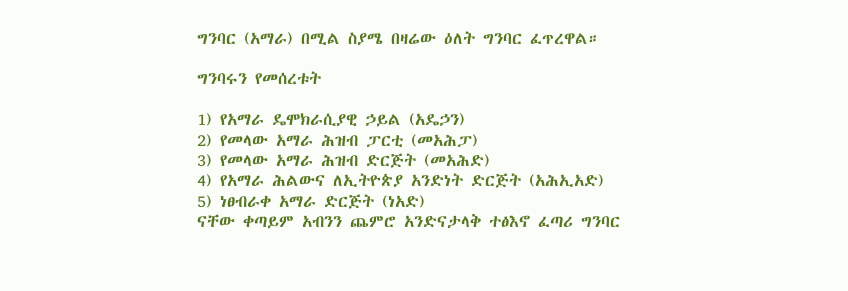ግንባር (አማራ) በሚል ስያሜ በዛሬው ዕለት ግንባር ፈጥረዋል።

ግንባሩን የመሰረቱት

1) የአማራ ዴሞክራሲያዊ ኃይል (አዴኃን)
2) የመላው አማራ ሕዝብ ፓርቲ (መአሕፓ)
3) የመላው አማራ ሕዝብ ድርጅት (መአሕድ)
4) የአማራ ሕልውና ለኢትዮጵያ አንድነት ድርጅት (አሕኢአድ)
5) ነፀብራቀ አማራ ድርጅት (ነአድ)
ናቸው ቀጣይም አብንን ጨምሮ አንድናታላቅ ተፅእኖ ፈጣሪ ግንባር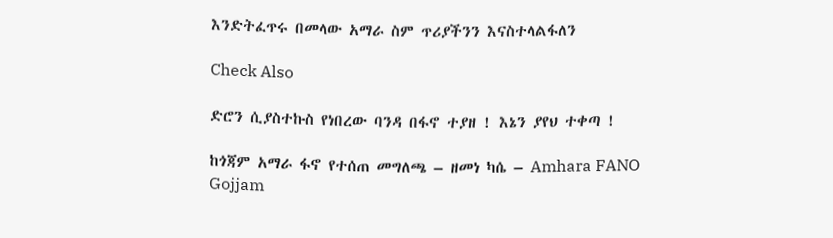እንድትፈጥሩ በመላው አማራ ስም ጥሪያችንን እናስተላልፋለን

Check Also

ድሮን ሲያስተኩስ የነበረው ባንዳ በፋኖ ተያዘ ! እኔን ያየህ ተቀጣ !

ከጎጃም አማራ ፋኖ የተሰጠ መግለጫ – ዘመነ ካሴ – Amhara FANO Gojjam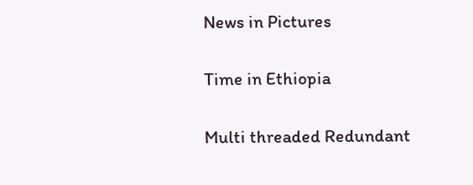News in Pictures

Time in Ethiopia

Multi threaded Redundant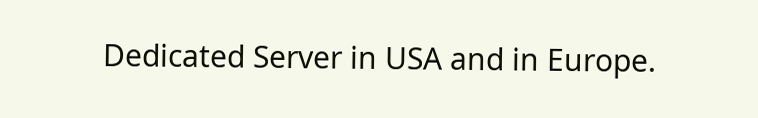Dedicated Server in USA and in Europe.